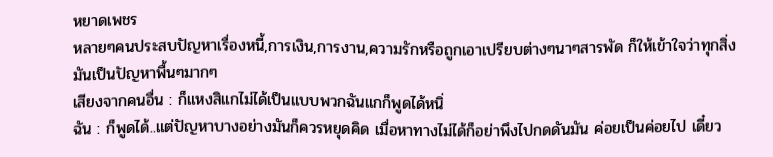หยาดเพชร
หลายๆคนประสบปัญหาเรื่องหนี้,การเงิน,การงาน,ความรักหรือถูกเอาเปรียบต่างๆนาๆสารพัด ก็ให้เข้าใจว่าทุกสิ่งมันเป็นปัญหาพื้นๆมากๆ
เสียงจากคนอื่น : ก็แหงสิแกไม่ได้เป็นแบบพวกฉันแกก็พูดได้หนิ่
ฉัน : ก็พูดได้..แต่ปัญหาบางอย่างมันก็ควรหยุดคิด เมื่อหาทางไม่ได้ก็อย่าพึงไปกดดันมัน ค่อยเป็นค่อยไป เดี๋ยว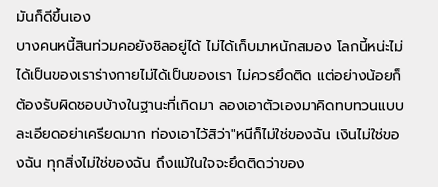มันก็ดีขึ้นเอง
บางคนหนี้สินท่วมคอยังชิลอยู่ได้ ไม่ได้เก็บมาหนักสมอง โลกนี้หน่ะไม่ ได้เป็นของเราร่างกายไม่ได้เป็นของเรา ไม่ควรยึดติด แต่อย่างน้อยก็ต้องรับผิดชอบบ้างในฐานะที่เกิดมา ลองเอาตัวเองมาคิดทบทวนแบบละเอียดอย่าเครียดมาก ท่องเอาไว้สิว่า"หนีก็ไม่ใช่ของฉัน เงินไม่ใช่ของฉัน ทุกสิ่งไม่ใช่ของฉัน ถึงแม้ในใจจะยึดติดว่าของ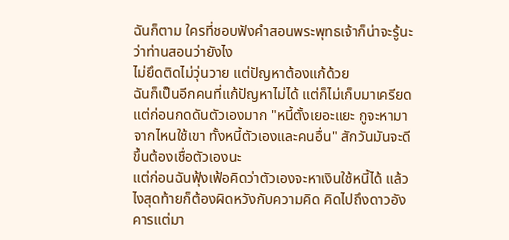ฉันก็ตาม ใครที่ชอบฟังคำสอนพระพุทธเจ้าก็น่าจะรู้นะว่าท่านสอนว่ายังไง
ไม่ยึดติดไม่วุ่นวาย แต่ปัญหาต้องแก้ด้วย
ฉันก็เป็นอีกคนที่แก้ปัญหาไม่ได้ แต่ก็ไม่เก็บมาเครียด แต่ก่อนกดดันตัวเองมาก "หนี้ตั้งเยอะแยะ กูจะหามาจากไหนใช้เขา ทั้งหนี้ตัวเองและคนอื่น" สักวันมันจะดีขึ้นต้องเชื่อตัวเองนะ
แต่ก่อนฉันฟุ้งเฟ้อคิดว่าตัวเองจะหาเงินใช้หนี้ได้ แล้วไงสุดท้ายก็ต้องผิดหวังกับความคิด คิดไปถึงดาวอังคารแต่มา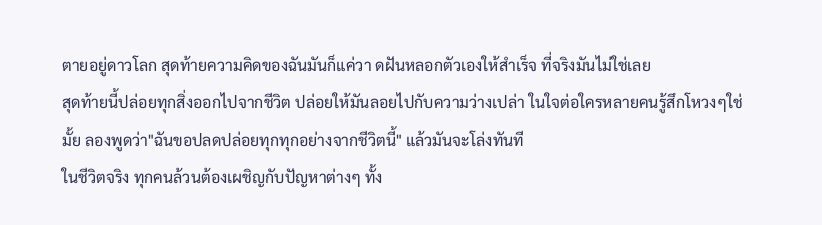ตายอยู่ดาวโลก สุดท้ายความคิดของฉันมันก็แค่วา ดฝันหลอกตัวเองให้สำเร็จ ที่จริงมันไม่ใช่เลย
สุดท้ายนี้ปล่อยทุกสิ่งออกไปจากชีวิต ปล่อยให้มันลอยไปกับความว่างเปล่า ในใจต่อใครหลายคนรู้สึกโหวงๆใช่มั้ย ลองพูดว่า"ฉันขอปลดปล่อยทุกทุกอย่างจากชีวิตนี้" แล้วมันจะโล่งทันที
ในชีวิตจริง ทุกคนล้วนต้องเผชิญกับปัญหาต่างๆ ทั้ง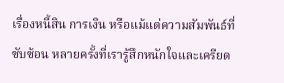เรื่องหนี้สิน การเงิน หรือแม้แต่ความสัมพันธ์ที่ซับซ้อน หลายครั้งที่เรารู้สึกหนักใจและเครียด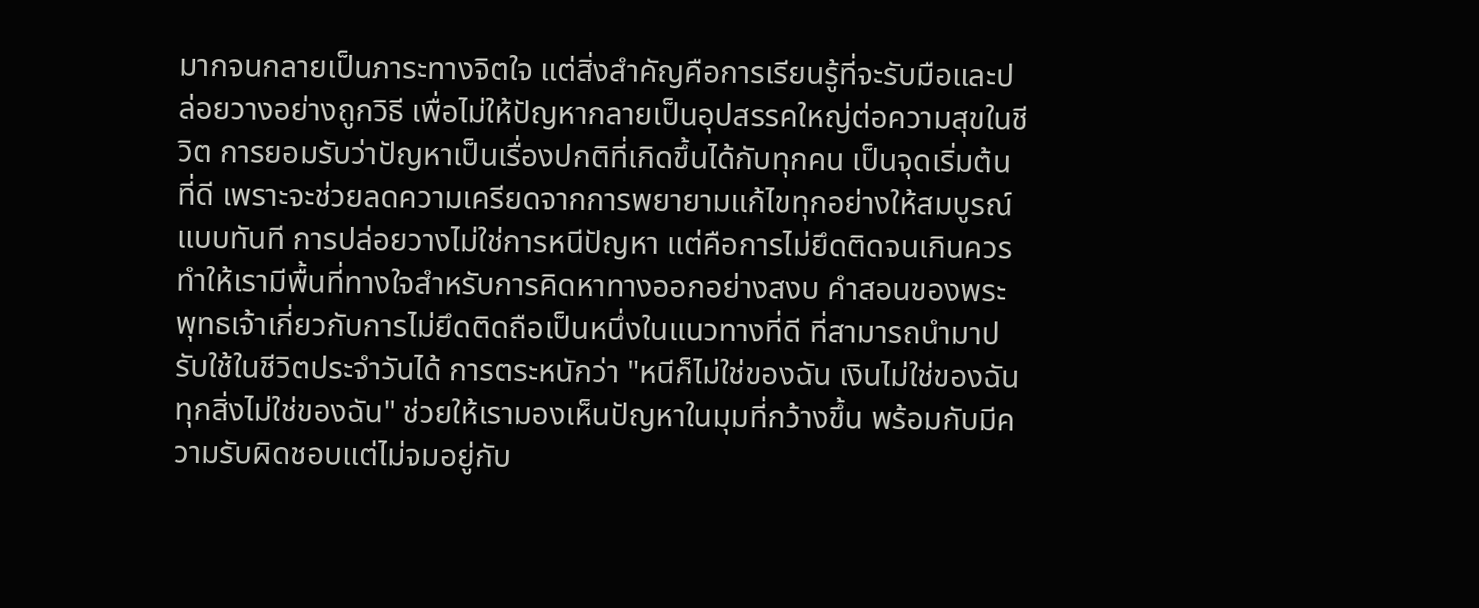มากจนกลายเป็นภาระทางจิตใจ แต่สิ่งสำคัญคือการเรียนรู้ที่จะรับมือและปล่อยวางอย่างถูกวิธี เพื่อไม่ให้ปัญหากลายเป็นอุปสรรคใหญ่ต่อความสุขในชีวิต การยอมรับว่าปัญหาเป็นเรื่องปกติที่เกิดขึ้นได้กับทุกคน เป็นจุดเริ่มต้นที่ดี เพราะจะช่วยลดความเครียดจากการพยายามแก้ไขทุกอย่างให้สมบูรณ์แบบทันที การปล่อยวางไม่ใช่การหนีปัญหา แต่คือการไม่ยึดติดจนเกินควร ทำให้เรามีพื้นที่ทางใจสำหรับการคิดหาทางออกอย่างสงบ คำสอนของพระพุทธเจ้าเกี่ยวกับการไม่ยึดติดถือเป็นหนึ่งในแนวทางที่ดี ที่สามารถนำมาปรับใช้ในชีวิตประจำวันได้ การตระหนักว่า "หนีก็ไม่ใช่ของฉัน เงินไม่ใช่ของฉัน ทุกสิ่งไม่ใช่ของฉัน" ช่วยให้เรามองเห็นปัญหาในมุมที่กว้างขึ้น พร้อมกับมีความรับผิดชอบแต่ไม่จมอยู่กับ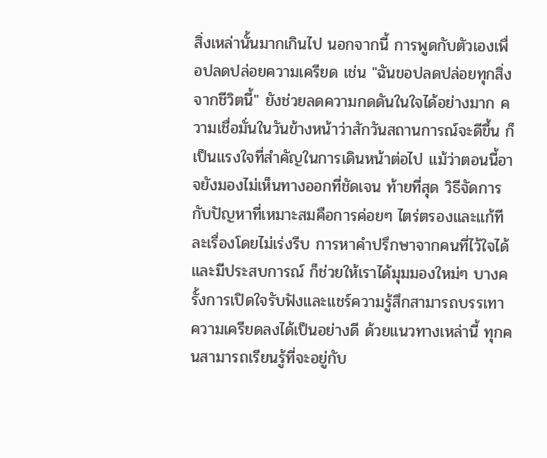สิ่งเหล่านั้นมากเกินไป นอกจากนี้ การพูดกับตัวเองเพื่อปลดปล่อยความเครียด เช่น "ฉันขอปลดปล่อยทุกสิ่งจากชีวิตนี้" ยังช่วยลดความกดดันในใจได้อย่างมาก ความเชื่อมั่นในวันข้างหน้าว่าสักวันสถานการณ์จะดีขึ้น ก็เป็นแรงใจที่สำคัญในการเดินหน้าต่อไป แม้ว่าตอนนี้อาจยังมองไม่เห็นทางออกที่ชัดเจน ท้ายที่สุด วิธีจัดการกับปัญหาที่เหมาะสมคือการค่อยๆ ไตร่ตรองและแก้ทีละเรื่องโดยไม่เร่งรีบ การหาคำปรึกษาจากคนที่ไว้ใจได้และมีประสบการณ์ ก็ช่วยให้เราได้มุมมองใหม่ๆ บางครั้งการเปิดใจรับฟังและแชร์ความรู้สึกสามารถบรรเทาความเครียดลงได้เป็นอย่างดี ด้วยแนวทางเหล่านี้ ทุกคนสามารถเรียนรู้ที่จะอยู่กับ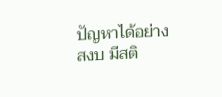ปัญหาได้อย่างสงบ มีสติ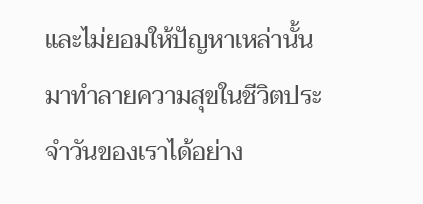และไม่ยอมให้ปัญหาเหล่านั้นมาทำลายความสุขในชีวิตประจำวันของเราได้อย่าง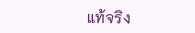แท้จริง